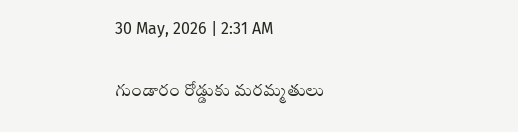30 May, 2026 | 2:31 AM

గుండారం రోడ్డుకు మరమ్మతులు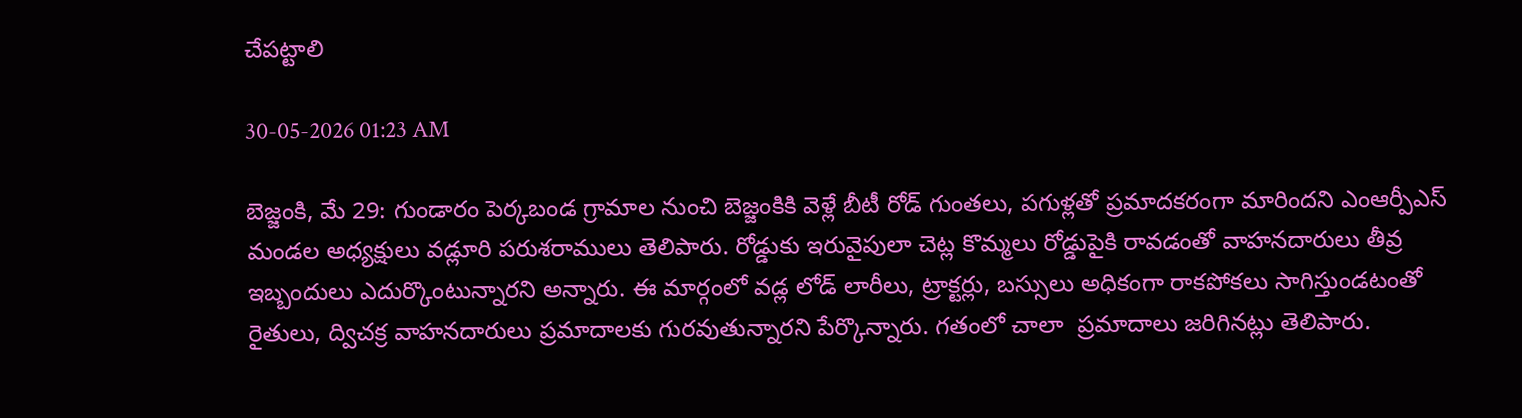చేపట్టాలి

30-05-2026 01:23 AM

బెజ్జంకి, మే 29: గుండారం పెర్కబండ గ్రామాల నుంచి బెజ్జంకికి వెళ్లే బీటీ రోడ్ గుంతలు, పగుళ్లతో ప్రమాదకరంగా మారిందని ఎంఆర్పీఎస్ మండల అధ్యక్షులు వడ్లూరి పరుశరాములు తెలిపారు. రోడ్డుకు ఇరువైపులా చెట్ల కొమ్మలు రోడ్డుపైకి రావడంతో వాహనదారులు తీవ్ర ఇబ్బందులు ఎదుర్కొంటున్నారని అన్నారు. ఈ మార్గంలో వడ్ల లోడ్ లారీలు, ట్రాక్టర్లు, బస్సులు అధికంగా రాకపోకలు సాగిస్తుండటంతో రైతులు, ద్విచక్ర వాహనదారులు ప్రమాదాలకు గురవుతున్నారని పేర్కొన్నారు. గతంలో చాలా  ప్రమాదాలు జరిగినట్లు తెలిపారు.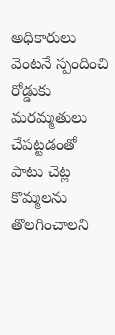అధికారులు వెంటనే స్పందించి రోడ్డుకు మరమ్మతులు చేపట్టడంతో పాటు చెట్ల కొమ్మలను తొలగించాలని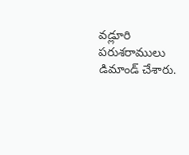వడ్లూరి పరుశరాములు డిమాండ్ చేశారు.